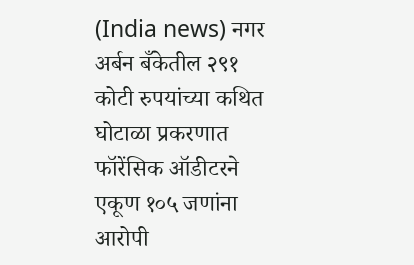(India news) नगर अर्बन बँकेतील २९१ कोटी रुपयांच्या कथित घोटाळा प्रकरणात फॉरेंसिक ऑडीटरने एकूण १०५ जणांना आरोपी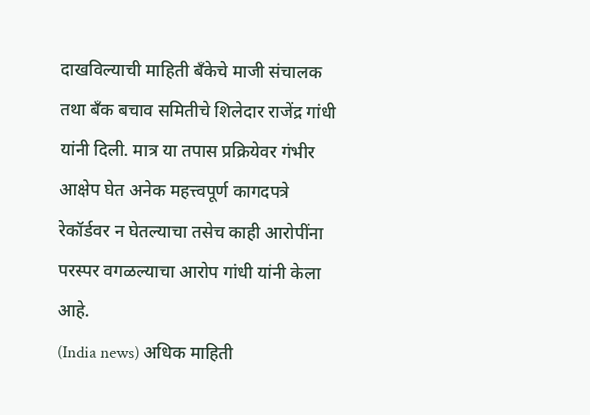दाखविल्याची माहिती बँकेचे माजी संचालक तथा बँक बचाव समितीचे शिलेदार राजेंद्र गांधी यांनी दिली. मात्र या तपास प्रक्रियेवर गंभीर आक्षेप घेत अनेक महत्त्वपूर्ण कागदपत्रे रेकॉर्डवर न घेतल्याचा तसेच काही आरोपींना परस्पर वगळल्याचा आरोप गांधी यांनी केला आहे.
(India news) अधिक माहिती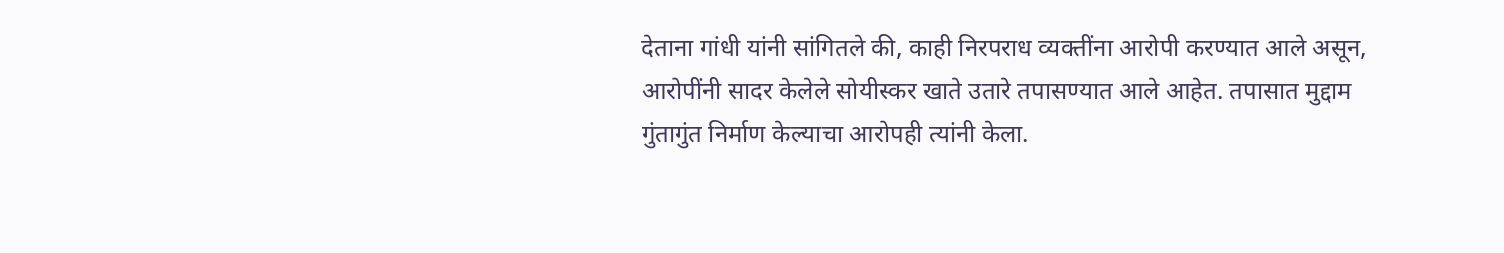देताना गांधी यांनी सांगितले की, काही निरपराध व्यक्तींना आरोपी करण्यात आले असून, आरोपींनी सादर केलेले सोयीस्कर खाते उतारे तपासण्यात आले आहेत. तपासात मुद्दाम गुंतागुंत निर्माण केल्याचा आरोपही त्यांनी केला.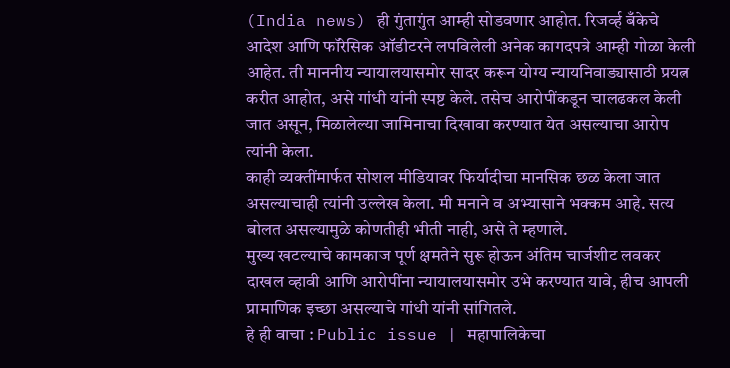(India news) ही गुंतागुंत आम्ही सोडवणार आहोत. रिजर्व्ह बँकेचे आदेश आणि फॉरेसिक ऑडीटरने लपविलेली अनेक कागदपत्रे आम्ही गोळा केली आहेत. ती माननीय न्यायालयासमोर सादर करून योग्य न्यायनिवाड्यासाठी प्रयत्न करीत आहोत, असे गांधी यांनी स्पष्ट केले. तसेच आरोपींकडून चालढकल केली जात असून, मिळालेल्या जामिनाचा दिखावा करण्यात येत असल्याचा आरोप त्यांनी केला.
काही व्यक्तींमार्फत सोशल मीडियावर फिर्यादीचा मानसिक छळ केला जात असल्याचाही त्यांनी उल्लेख केला. मी मनाने व अभ्यासाने भक्कम आहे. सत्य बोलत असल्यामुळे कोणतीही भीती नाही, असे ते म्हणाले.
मुख्य खटल्याचे कामकाज पूर्ण क्षमतेने सुरू होऊन अंतिम चार्जशीट लवकर दाखल व्हावी आणि आरोपींना न्यायालयासमोर उभे करण्यात यावे, हीच आपली प्रामाणिक इच्छा असल्याचे गांधी यांनी सांगितले.
हे ही वाचा : Public issue | महापालिकेचा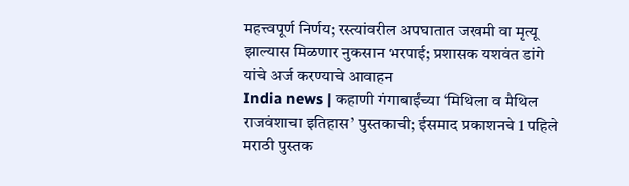महत्त्वपूर्ण निर्णय; रस्त्यांवरील अपघातात जखमी वा मृत्यू झाल्यास मिळणार नुकसान भरपाई; प्रशासक यशवंत डांगे यांचे अर्ज करण्याचे आवाहन
India news | कहाणी गंगाबाईंच्या ‘मिथिला व मैथिल राजवंशाचा इतिहास’ पुस्तकाची; ईसमाद प्रकाशनचे 1 पहिले मराठी पुस्तक